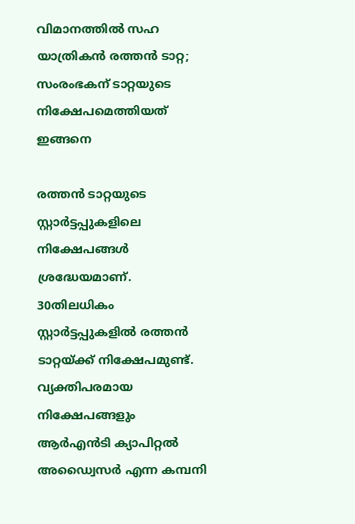വിമാനത്തിൽ സഹ യാത്രികൻ രത്തൻ ടാറ്റ; സംരംഭകന് ടാറ്റയുടെ നിക്ഷേപമെത്തിയത് ഇങ്ങനെ

രത്തൻ ടാറ്റയുടെ സ്റ്റാർട്ടപ്പുകളിലെ നിക്ഷേപങ്ങൾ ശ്രദ്ധേയമാണ്. 30തിലധികം സ്റ്റാർട്ടപ്പുകളിൽ രത്തൻ ടാറ്റയ്ക്ക് നിക്ഷേപമുണ്ട്. വ്യക്തിപരമായ നിക്ഷേപങ്ങളും ആർഎൻടി ക്യാപിറ്റൽ അഡ്വൈസർ എന്ന കമ്പനി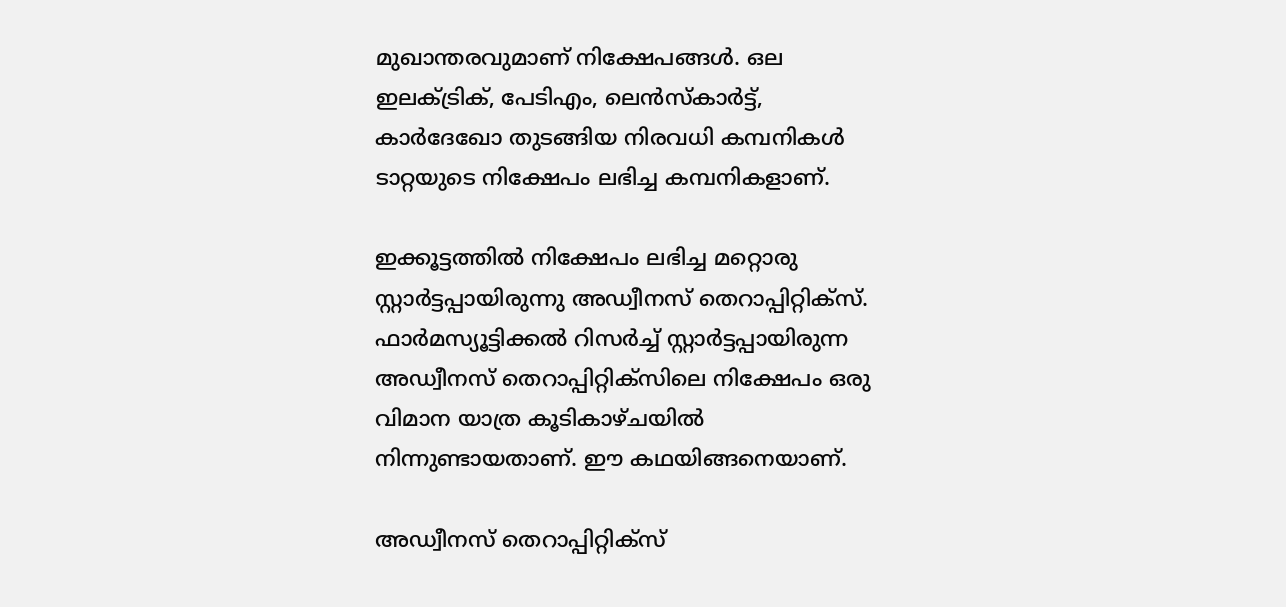മുഖാന്തരവുമാണ് നിക്ഷേപങ്ങൾ. ഒല ഇലക്ട്രിക്, പേടിഎം, ലെൻസ്കാർട്ട്, കാർദേഖോ തുടങ്ങിയ നിരവധി കമ്പനികൾ ടാറ്റയുടെ നിക്ഷേപം ലഭിച്ച കമ്പനികളാണ്.

ഇക്കൂട്ടത്തിൽ നിക്ഷേപം ലഭിച്ച മറ്റൊരു സ്റ്റാർട്ടപ്പായിരുന്നു അഡ്വീനസ് തെറാപ്പിറ്റിക്സ്. ഫാർമസ്യൂട്ടിക്കൽ റിസർച്ച് സ്റ്റാർട്ടപ്പായിരുന്ന അഡ്വീനസ് തെറാപ്പിറ്റിക്സിലെ നിക്ഷേപം ഒരു വിമാന യാത്ര കൂടികാഴ്ചയിൽ നിന്നുണ്ടായതാണ്. ഈ കഥയിങ്ങനെയാണ്.

അഡ്വീനസ് തെറാപ്പിറ്റിക്സ്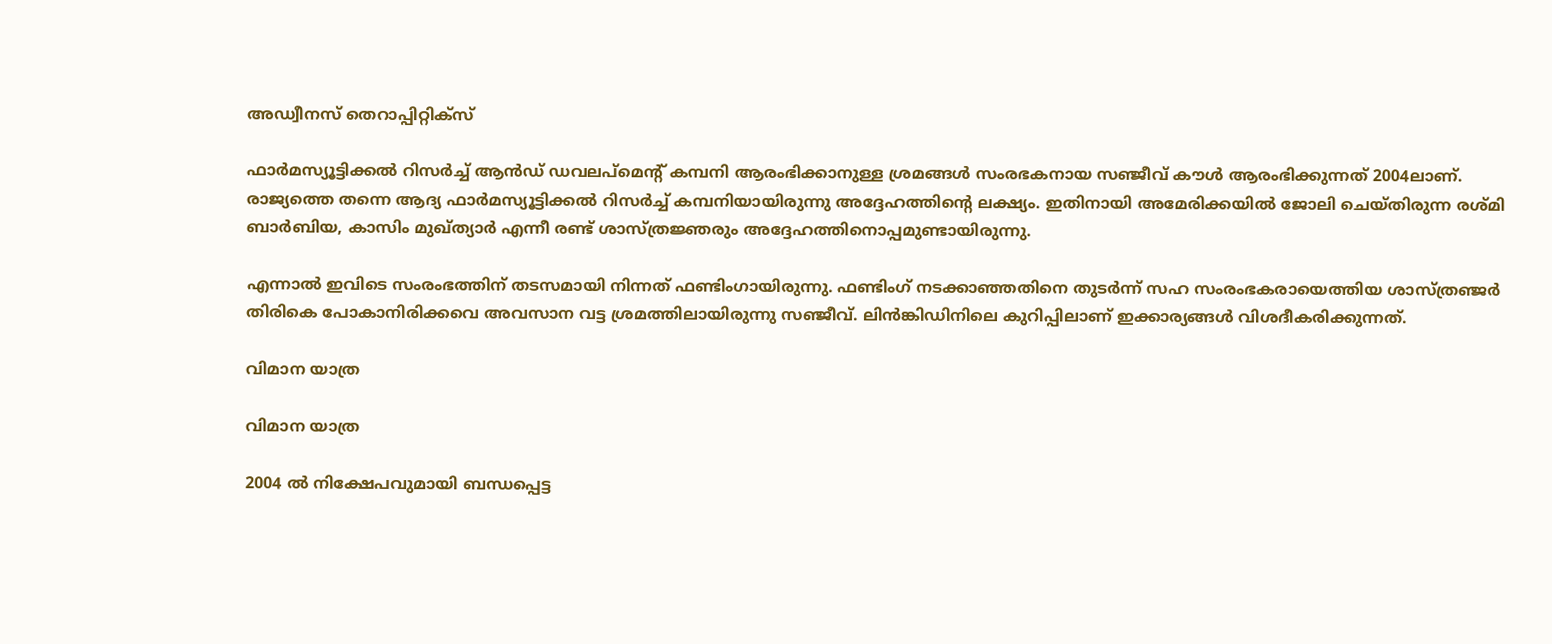അഡ്വീനസ് തെറാപ്പിറ്റിക്സ്

ഫാര്‍മസ്യൂട്ടിക്കല്‍ റിസര്‍ച്ച് ആന്‍ഡ് ഡവലപ്‌മെന്റ് കമ്പനി ആരംഭിക്കാനുള്ള ശ്രമങ്ങൾ സംരഭകനായ സഞ്ജീവ് കൗൾ ആരംഭിക്കുന്നത് 2004ലാണ്. രാജ്യത്തെ തന്നെ ആദ്യ ഫാര്‍മസ്യൂട്ടിക്കല്‍ റിസര്‍ച്ച് കമ്പനിയായിരുന്നു അദ്ദേഹത്തിന്റെ ലക്ഷ്യം. ഇതിനായി അമേരിക്കയിൽ ജോലി ചെയ്തിരുന്ന രശ്മി ബാര്‍ബിയ, കാസിം മുഖ്ത്യാർ എന്നീ രണ്ട് ശാസ്ത്രജ്ഞരും അദ്ദേഹത്തിനൊപ്പമുണ്ടായിരുന്നു.

എന്നാൽ ഇവിടെ സംരംഭത്തിന് തടസമായി നിന്നത് ഫണ്ടിംഗായിരുന്നു. ഫണ്ടിംഗ് നടക്കാഞ്ഞതിനെ തുടർന്ന് സഹ സംരംഭകരായെത്തിയ ശാസ്ത്രഞ്ജർ തിരികെ പോകാനിരിക്കവെ അവസാന വട്ട ശ്രമത്തിലായിരുന്നു സഞ്ജീവ്. ലിൻങ്കിഡിനിലെ കുറിപ്പിലാണ് ഇക്കാര്യങ്ങൾ വിശദീകരിക്കുന്നത്.

വിമാന യാത്ര

വിമാന യാത്ര

2004 ല്‍ നിക്ഷേപവുമായി ബന്ധപ്പെട്ട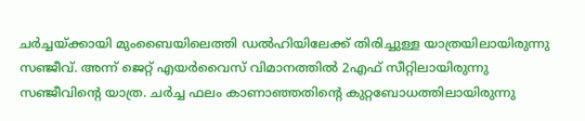ചർച്ചയ്ക്കായി മുംബൈയിലെത്തി ഡൽഹിയിലേക്ക് തിരിച്ചുള്ള യാത്രയിലായിരുന്നു സഞ്ജീവ്. അന്ന് ജെറ്റ് എയര്‍വൈസ് വിമാനത്തില്‍ 2എഫ് സീറ്റിലായിരുന്നു സഞ്ജീവിന്റെ യാത്ര. ചർച്ച ഫലം കാണാഞ്ഞതിന്റെ കുറ്റബോധത്തിലായിരുന്നു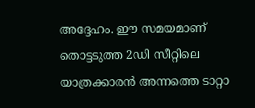അദ്ദേഹം. ഈ സമയമാണ് തൊട്ടടുത്ത 2ഡി സീറ്റിലെ യാത്രക്കാരൻ അന്നത്തെ ടാറ്റാ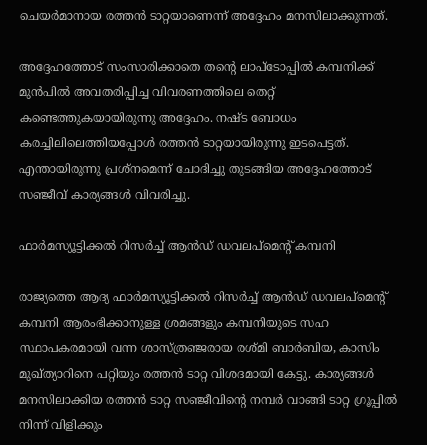ചെയർമാനായ രത്തൻ ടാറ്റയാണെന്ന് അദ്ദേഹം മനസിലാക്കുന്നത്.

അദ്ദേഹത്തോട് സംസാരിക്കാതെ തന്റെ ലാപ്ടോപ്പിൽ കമ്പനിക്ക് മുൻപിൽ അവതരിപ്പിച്ച വിവരണത്തിലെ തെറ്റ് കണ്ടെത്തുകയായിരുന്നു അദ്ദേഹം. നഷ്ട ബോധം കരച്ചിലിലെത്തിയപ്പോൾ രത്തൻ ടാറ്റയായിരുന്നു ഇടപെട്ടത്. എന്തായിരുന്നു പ്രശ്നമെന്ന് ചോദിച്ചു തുടങ്ങിയ അദ്ദേഹത്തോട് സഞ്ജീവ് കാര്യങ്ങൾ വിവരിച്ചു.

ഫാര്‍മസ്യൂട്ടിക്കല്‍ റിസര്‍ച്ച് ആന്‍ഡ് ഡവലപ്‌മെന്റ് കമ്പനി

രാജ്യത്തെ ആദ്യ ഫാര്‍മസ്യൂട്ടിക്കല്‍ റിസര്‍ച്ച് ആന്‍ഡ് ഡവലപ്‌മെന്റ് കമ്പനി ആരംഭിക്കാനുള്ള ശ്രമങ്ങളും കമ്പനിയുടെ സഹ സ്ഥാപകരമായി വന്ന ശാസ്ത്രഞ്ജരായ രശ്മി ബാര്‍ബിയ, കാസിം മുഖ്ത്യാറിനെ പറ്റിയും രത്തൻ ടാറ്റ വിശദമായി കേട്ടു. കാര്യങ്ങൾ മനസിലാക്കിയ രത്തൻ ടാറ്റ സഞ്ജീവിന്റെ നമ്പർ വാങ്ങി ടാറ്റ ഗ്രൂപ്പിൽ നിന്ന് വിളിക്കും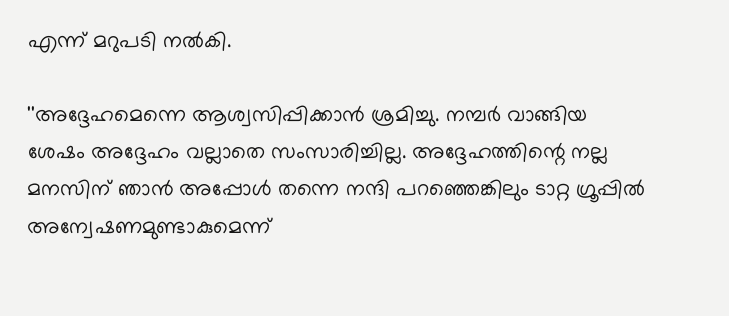എന്ന് മറുപടി നൽകി.

''അദ്ദേഹമെന്നെ ആശ്വസിപ്പിക്കാൻ ശ്രമിച്ചു. നമ്പർ വാങ്ങിയ ശേഷം അദ്ദേഹം വല്ലാതെ സംസാരിച്ചില്ല. അദ്ദേഹത്തിന്റെ നല്ല മനസിന് ഞാൻ അപ്പോൾ തന്നെ നന്ദി പറഞ്ഞെങ്കിലും ടാറ്റ ഗ്രൂപ്പില്‍ അന്വേഷണമുണ്ടാകുമെന്ന്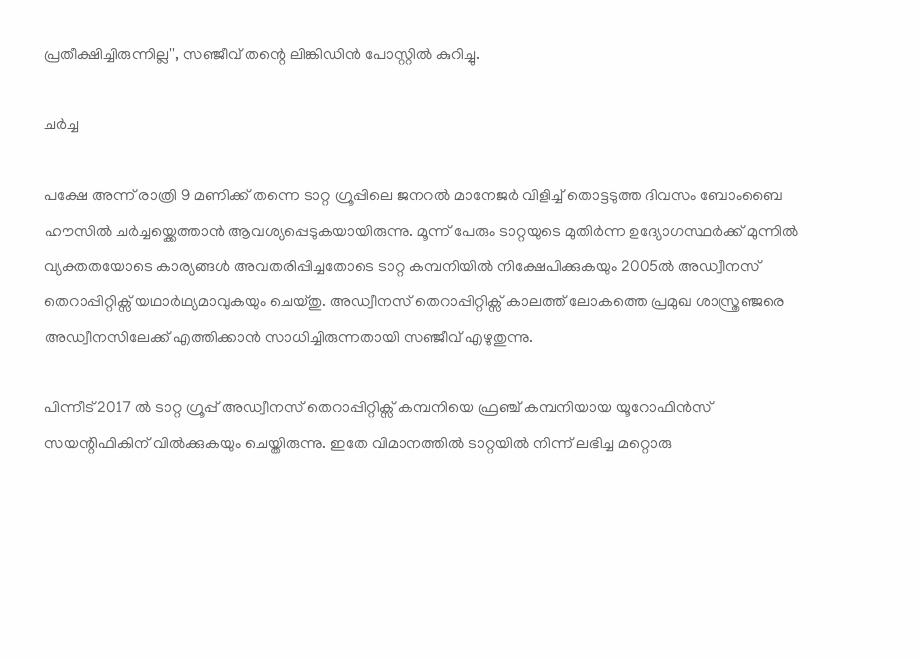പ്രതീക്ഷിച്ചിരുന്നില്ല'', സഞ്ജീവ് തന്റെ ലിങ്കിഡിൻ പോസ്റ്റിൽ കുറിച്ചു.

ചര്‍ച്ച

പക്ഷേ അന്ന് രാത്രി 9 മണിക്ക് തന്നെ ടാറ്റ ഗ്രൂപ്പിലെ ജനറൽ മാനേജർ വിളിച്ച് തൊട്ടടുത്ത ദിവസം ബോംബൈ ഹൗസില്‍ ചര്‍ച്ചയ്ക്കെത്താൻ ആവശ്യപ്പെടുകയായിരുന്നു. മൂന്ന് പേരും ടാറ്റയുടെ മുതിർന്ന ഉദ്യോഗസ്ഥർക്ക് മുന്നിൽ വ്യക്തതയോടെ കാര്യങ്ങൾ അവതരിപ്പിച്ചതോടെ ടാറ്റ കമ്പനിയിൽ നിക്ഷേപിക്കുകയും 2005ൽ അഡ്വീനസ് തെറാപ്പിറ്റിക്സ് യഥാർഥ്യമാവുകയും ചെയ്തു. അഡ്വീനസ് തെറാപ്പിറ്റിക്സ് കാലത്ത് ലോകത്തെ പ്രമുഖ ശാസ്ത്രഞ്ജരെ അഡ്വീനസിലേക്ക് എത്തിക്കാൻ സാധിച്ചിരുന്നതായി സഞ്ജീവ് എഴുതുന്നു.

പിന്നീട് 2017 ൽ ടാറ്റ ഗ്രൂപ്പ് അഡ്വീനസ് തെറാപ്പിറ്റിക്സ് കമ്പനിയെ ഫ്രഞ്ച് കമ്പനിയായ യൂറോഫിൻസ് സയന്റിഫികിന് വിൽക്കുകയും ചെയ്തിരുന്നു. ഇതേ വിമാനത്തിൽ ടാറ്റയിൽ നിന്ന് ലഭിച്ച മറ്റൊരു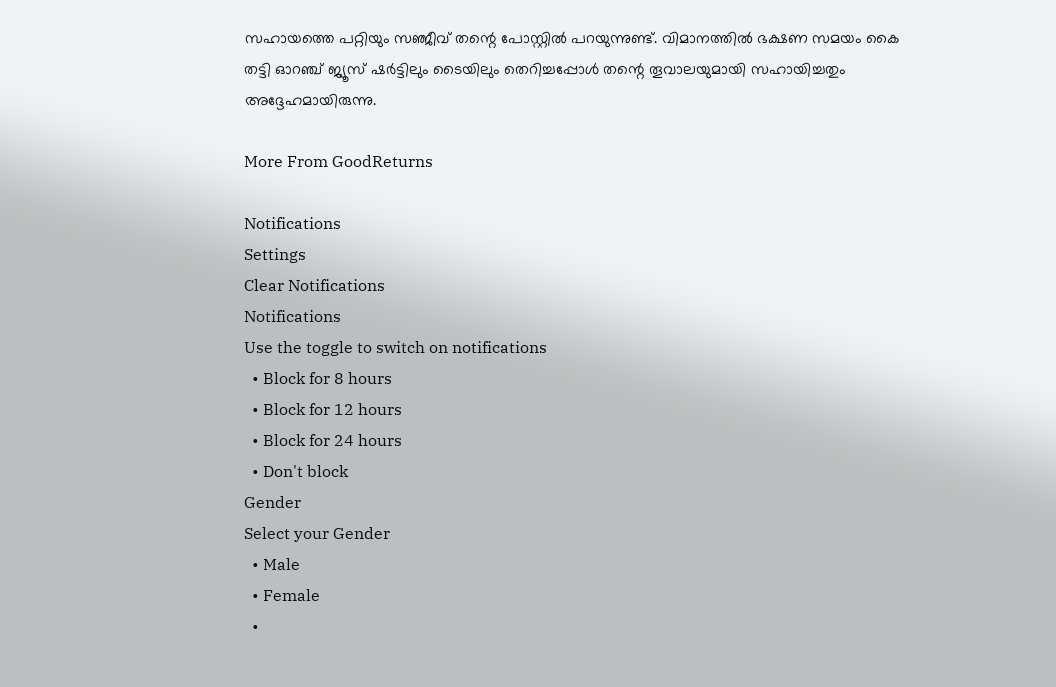സഹായത്തെ പറ്റിയും സഞ്ജീവ് തന്റെ പോസ്റ്റിൽ പറയുന്നുണ്ട്. വിമാനത്തിൽ ഭക്ഷണ സമയം കൈ തട്ടി ഓറഞ്ച് ജ്യൂസ് ഷർട്ടിലും ടൈയിലും തെറിച്ചപ്പോൾ തന്റെ തൂവാലയുമായി സഹായിച്ചതും അദ്ദേഹമായിരുന്നു.

More From GoodReturns

Notifications
Settings
Clear Notifications
Notifications
Use the toggle to switch on notifications
  • Block for 8 hours
  • Block for 12 hours
  • Block for 24 hours
  • Don't block
Gender
Select your Gender
  • Male
  • Female
  •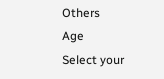Others
Age
Select your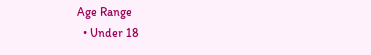Age Range
  • Under 18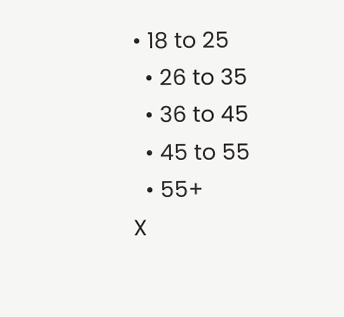• 18 to 25
  • 26 to 35
  • 36 to 45
  • 45 to 55
  • 55+
X